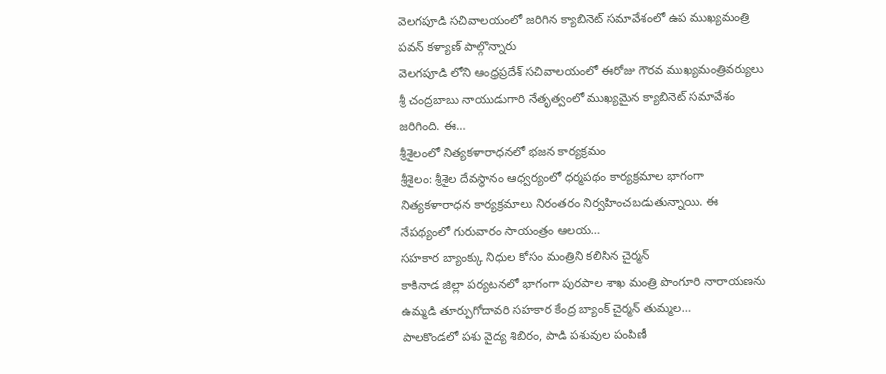వెలగపూడి సచివాలయంలో జరిగిన క్యాబినెట్ సమావేశంలో ఉప ముఖ్యమంత్రి పవన్ కళ్యాణ్ పాల్గొన్నారు
వెలగపూడి లోని ఆంధ్రప్రదేశ్ సచివాలయంలో ఈరోజు గౌరవ ముఖ్యమంత్రివర్యులు శ్రీ చంద్రబాబు నాయుడుగారి నేతృత్వంలో ముఖ్యమైన క్యాబినెట్ సమావేశం జరిగింది. ఈ…
శ్రీశైలంలో నిత్యకళారాధనలో భజన కార్యక్రమం
శ్రీశైలం: శ్రీశైల దేవస్థానం ఆధ్వర్యంలో ధర్మపథం కార్యక్రమాల భాగంగా నిత్యకళారాధన కార్యక్రమాలు నిరంతరం నిర్వహించబడుతున్నాయి. ఈ నేపథ్యంలో గురువారం సాయంత్రం ఆలయ…
సహకార బ్యాంక్కు నిధుల కోసం మంత్రిని కలిసిన చైర్మన్
కాకినాడ జిల్లా పర్యటనలో భాగంగా పురపాల శాఖ మంత్రి పొంగూరి నారాయణను ఉమ్మడి తూర్పుగోదావరి సహకార కేంద్ర బ్యాంక్ చైర్మన్ తుమ్మల…
పాలకొండలో పశు వైద్య శిబిరం, పాడి పశువుల పంపిణీ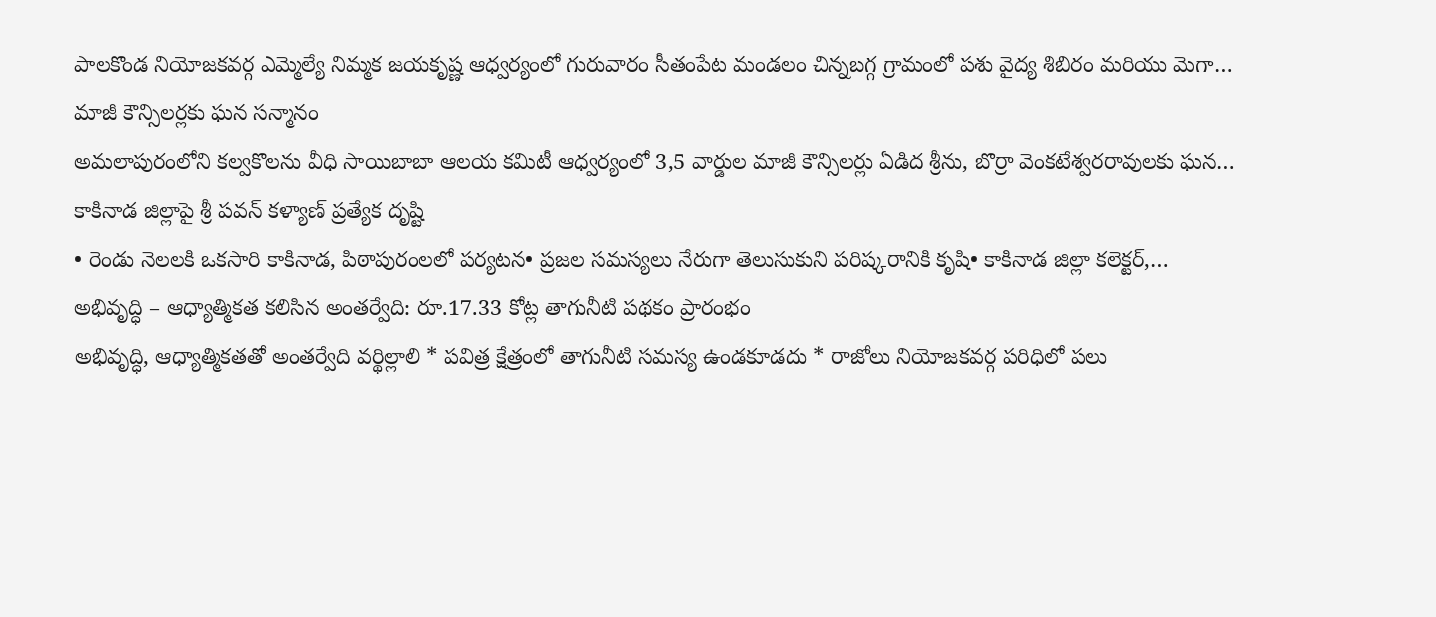పాలకొండ నియోజకవర్గ ఎమ్మెల్యే నిమ్మక జయకృష్ణ ఆధ్వర్యంలో గురువారం సీతంపేట మండలం చిన్నబగ్గ గ్రామంలో పశు వైద్య శిబిరం మరియు మెగా…
మాజీ కౌన్సిలర్లకు ఘన సన్మానం
అమలాపురంలోని కల్వకొలను వీధి సాయిబాబా ఆలయ కమిటీ ఆధ్వర్యంలో 3,5 వార్డుల మాజీ కౌన్సిలర్లు ఏడిద శ్రీను, బొర్రా వెంకటేశ్వరరావులకు ఘన…
కాకినాడ జిల్లాపై శ్రీ పవన్ కళ్యాణ్ ప్రత్యేక దృష్టి
• రెండు నెలలకి ఒకసారి కాకినాడ, పిఠాపురంలలో పర్యటన• ప్రజల సమస్యలు నేరుగా తెలుసుకుని పరిష్కరానికి కృషి• కాకినాడ జిల్లా కలెక్టర్,…
అభివృద్ధి – ఆధ్యాత్మికత కలిసిన అంతర్వేది: రూ.17.33 కోట్ల తాగునీటి పథకం ప్రారంభం
అభివృద్ధి, ఆధ్యాత్మికతతో అంతర్వేది వర్థిల్లాలి * పవిత్ర క్షేత్రంలో తాగునీటి సమస్య ఉండకూడదు * రాజోలు నియోజకవర్గ పరిధిలో పలు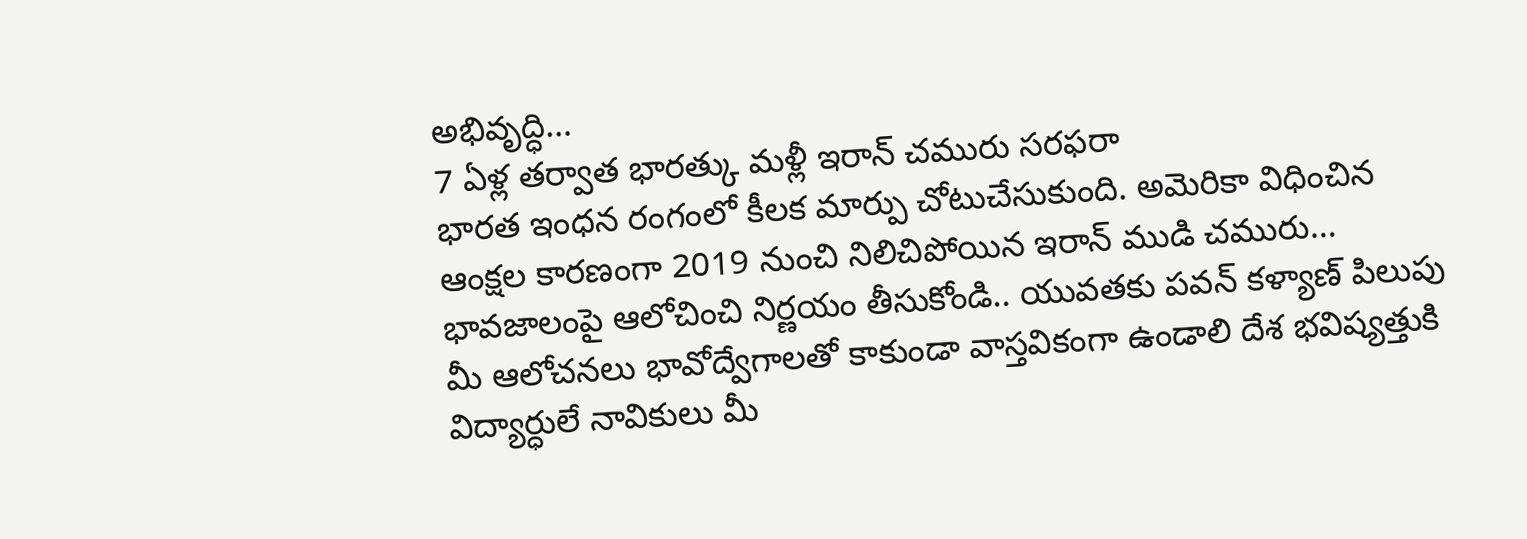అభివృద్ధి…
7 ఏళ్ల తర్వాత భారత్కు మళ్లీ ఇరాన్ చమురు సరఫరా
భారత ఇంధన రంగంలో కీలక మార్పు చోటుచేసుకుంది. అమెరికా విధించిన ఆంక్షల కారణంగా 2019 నుంచి నిలిచిపోయిన ఇరాన్ ముడి చమురు…
భావజాలంపై ఆలోచించి నిర్ణయం తీసుకోండి.. యువతకు పవన్ కళ్యాణ్ పిలుపు
మీ ఆలోచనలు భావోద్వేగాలతో కాకుండా వాస్తవికంగా ఉండాలి దేశ భవిష్యత్తుకి విద్యార్ధులే నావికులు మీ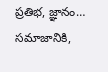ప్రతిభ, జ్ఞానం… సమాజానికి,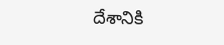దేశానికి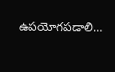ఉపయోగపడాలి…